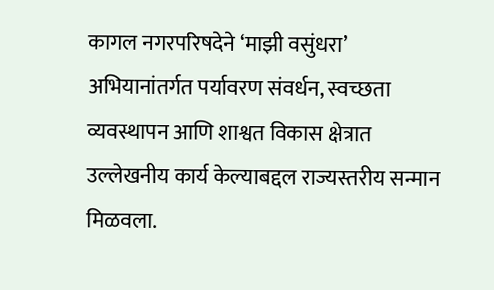कागल नगरपरिषदेने ‘माझी वसुंधरा’ अभियानांतर्गत पर्यावरण संवर्धन, स्वच्छता व्यवस्थापन आणि शाश्वत विकास क्षेत्रात उल्लेखनीय कार्य केल्याबद्दल राज्यस्तरीय सन्मान मिळवला.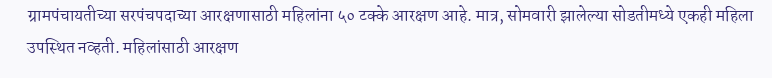ग्रामपंचायतीच्या सरपंचपदाच्या आरक्षणासाठी महिलांना ५० टक्के आरक्षण आहे. मात्र, सोमवारी झालेल्या सोडतीमध्ये एकही महिला उपस्थित नव्हती. महिलांसाठी आरक्षण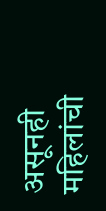असूनही महिलांची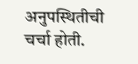अनुपस्थितीची चर्चा होती.